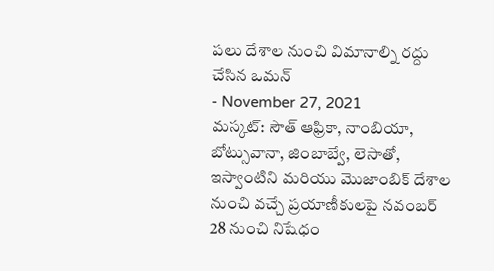పలు దేశాల నుంచి విమానాల్ని రద్దు చేసిన ఒమన్
- November 27, 2021
మస్కట్: సౌత్ ఆఫ్రికా, నాంబియా, బోట్సువానా, జింబాబ్వే, లెసాతో, ఇస్వాంటిని మరియు మొజాంబిక్ దేశాల నుంచి వచ్చే ప్రయాణీకులపై నవంబర్ 28 నుంచి నిషేధం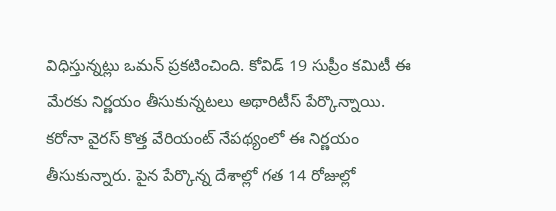విధిస్తున్నట్లు ఒమన్ ప్రకటించింది. కోవిడ్ 19 సుప్రీం కమిటీ ఈ మేరకు నిర్ణయం తీసుకున్నటలు అథారిటీస్ పేర్కొన్నాయి. కరోనా వైరస్ కొత్త వేరియంట్ నేపథ్యంలో ఈ నిర్ణయం తీసుకున్నారు. పైన పేర్కొన్న దేశాల్లో గత 14 రోజుల్లో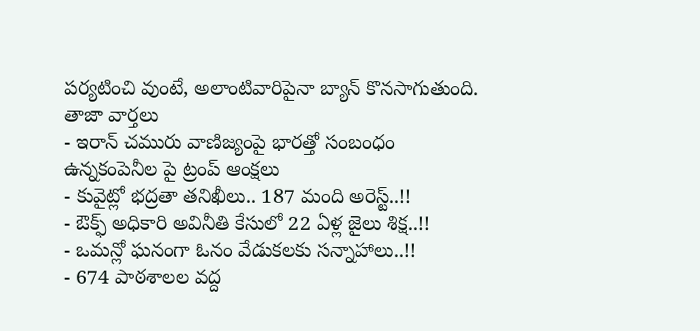పర్యటించి వుంటే, అలాంటివారిపైనా బ్యాన్ కొనసాగుతుంది.
తాజా వార్తలు
- ఇరాన్ చమురు వాణిజ్యంపై భారత్తో సంబంధం ఉన్నకంపెనీల పై ట్రంప్ ఆంక్షలు
- కువైట్లో భద్రతా తనిఖీలు.. 187 మంది అరెస్ట్..!!
- ఔక్ఫ్ అధికారి అవినీతి కేసులో 22 ఏళ్ల జైలు శిక్ష..!!
- ఒమన్లో ఘనంగా ఓనం వేడుకలకు సన్నాహాలు..!!
- 674 పాఠశాలల వద్ద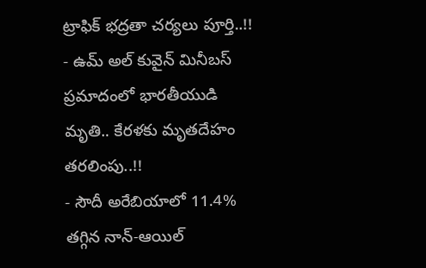ట్రాఫిక్ భద్రతా చర్యలు పూర్తి..!!
- ఉమ్ అల్ కువైన్ మినీబస్ ప్రమాదంలో భారతీయుడి మృతి.. కేరళకు మృతదేహం తరలింపు..!!
- సౌదీ అరేబియాలో 11.4% తగ్గిన నాన్-ఆయిల్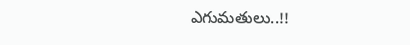ఎగుమతులు..!!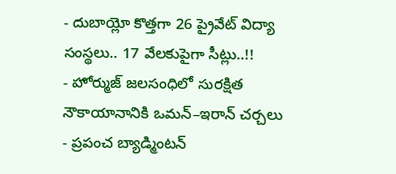- దుబాయ్లో కొత్తగా 26 ప్రైవేట్ విద్యా సంస్థలు.. 17 వేలకుపైగా సీట్లు..!!
- హోర్ముజ్ జలసంధిలో సురక్షిత నౌకాయానానికి ఒమన్–ఇరాన్ చర్చలు
- ప్రపంచ బ్యాడ్మింటన్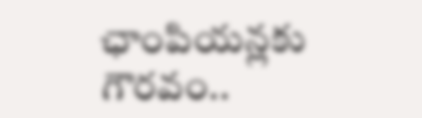ఛాంపియన్లకు గౌరవం..